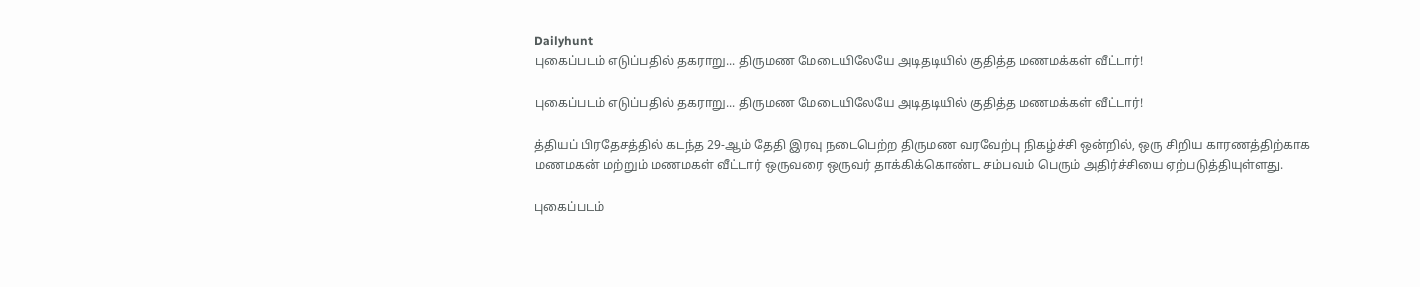Dailyhunt
புகைப்படம் எடுப்பதில் தகராறு... திருமண மேடையிலேயே அடிதடியில் குதித்த மணமக்கள் வீட்டார்!

புகைப்படம் எடுப்பதில் தகராறு... திருமண மேடையிலேயே அடிதடியில் குதித்த மணமக்கள் வீட்டார்!

த்தியப் பிரதேசத்தில் கடந்த 29-ஆம் தேதி இரவு நடைபெற்ற திருமண வரவேற்பு நிகழ்ச்சி ஒன்றில், ஒரு சிறிய காரணத்திற்காக மணமகன் மற்றும் மணமகள் வீட்டார் ஒருவரை ஒருவர் தாக்கிக்கொண்ட சம்பவம் பெரும் அதிர்ச்சியை ஏற்படுத்தியுள்ளது.

புகைப்படம்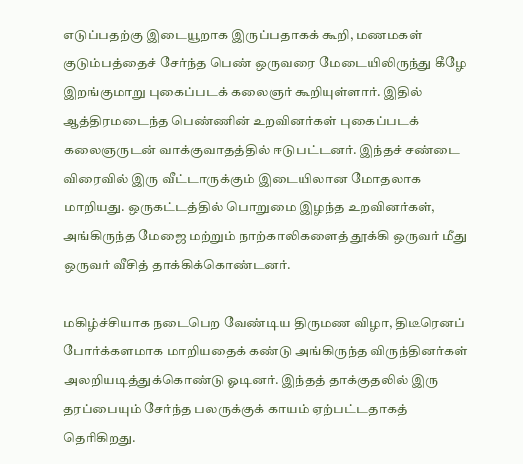எடுப்பதற்கு இடையூறாக இருப்பதாகக் கூறி, மணமகள் குடும்பத்தைச் சேர்ந்த பெண் ஒருவரை மேடையிலிருந்து கீழே இறங்குமாறு புகைப்படக் கலைஞர் கூறியுள்ளார். இதில் ஆத்திரமடைந்த பெண்ணின் உறவினர்கள் புகைப்படக் கலைஞருடன் வாக்குவாதத்தில் ஈடுபட்டனர். இந்தச் சண்டை விரைவில் இரு வீட்டாருக்கும் இடையிலான மோதலாக மாறியது. ஒருகட்டத்தில் பொறுமை இழந்த உறவினர்கள், அங்கிருந்த மேஜை மற்றும் நாற்காலிகளைத் தூக்கி ஒருவர் மீது ஒருவர் வீசித் தாக்கிக்கொண்டனர்.

மகிழ்ச்சியாக நடைபெற வேண்டிய திருமண விழா, திடீரெனப் போர்க்களமாக மாறியதைக் கண்டு அங்கிருந்த விருந்தினர்கள் அலறியடித்துக்கொண்டு ஓடினர். இந்தத் தாக்குதலில் இரு தரப்பையும் சேர்ந்த பலருக்குக் காயம் ஏற்பட்டதாகத் தெரிகிறது.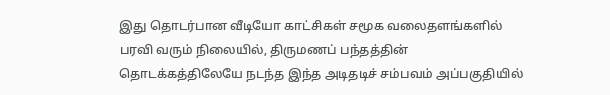இது தொடர்பான வீடியோ காட்சிகள் சமூக வலைதளங்களில் பரவி வரும் நிலையில், திருமணப் பந்தத்தின் தொடக்கத்திலேயே நடந்த இந்த அடிதடிச் சம்பவம் அப்பகுதியில்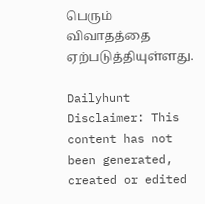பெரும் விவாதத்தை ஏற்படுத்தியுள்ளது.

Dailyhunt
Disclaimer: This content has not been generated, created or edited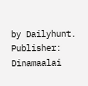by Dailyhunt. Publisher: Dinamaalai